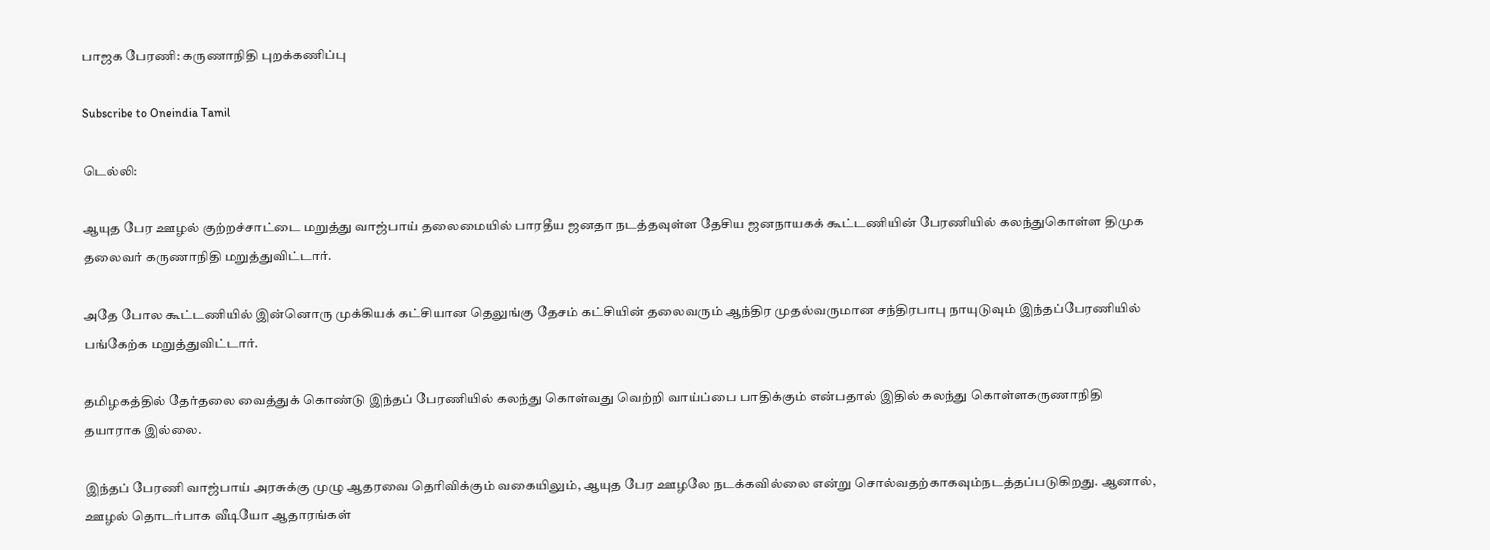பாஜக பேரணி: கருணாநிதி புறக்கணிப்பு

Subscribe to Oneindia Tamil

டெல்லி:

ஆயுத பேர ஊழல் குற்றச்சாட்டை மறுத்து வாஜ்பாய் தலைமையில் பாரதீய ஜனதா நடத்தவுள்ள தேசிய ஜனநாயகக் கூட்டணியின் பேரணியில் கலந்துகொள்ள திமுக தலைவர் கருணாநிதி மறுத்துவிட்டார்.

அதே போல கூட்டணியில் இன்னொரு முக்கியக் கட்சியான தெலுங்கு தேசம் கட்சியின் தலைவரும் ஆந்திர முதல்வருமான சந்திரபாபு நாயுடுவும் இந்தப்பேரணியில் பங்கேற்க மறுத்துவிட்டார்.

தமிழகத்தில் தேர்தலை வைத்துக் கொண்டு இந்தப் பேரணியில் கலந்து கொள்வது வெற்றி வாய்ப்பை பாதிக்கும் என்பதால் இதில் கலந்து கொள்ளகருணாநிதி தயாராக இல்லை.

இந்தப் பேரணி வாஜ்பாய் அரசுக்கு முழு ஆதரவை தெரிவிக்கும் வகையிலும், ஆயுத பேர ஊழலே நடக்கவில்லை என்று சொல்வதற்காகவும்நடத்தப்படுகிறது. ஆனால், ஊழல் தொடர்பாக வீடியோ ஆதாரங்கள்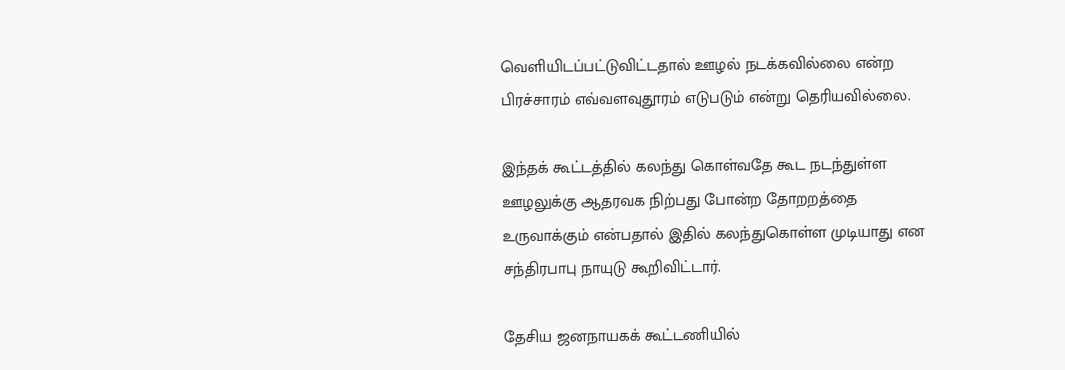வெளியிடப்பட்டுவிட்டதால் ஊழல் நடக்கவில்லை என்ற பிரச்சாரம் எவ்வளவுதூரம் எடுபடும் என்று தெரியவில்லை.

இந்தக் கூட்டத்தில் கலந்து கொள்வதே கூட நடந்துள்ள ஊழலுக்கு ஆதரவக நிற்பது போன்ற தோறறத்தை உருவாக்கும் என்பதால் இதில் கலந்துகொள்ள முடியாது என சந்திரபாபு நாயுடு கூறிவிட்டார்.

தேசிய ஜனநாயகக் கூட்டணியில்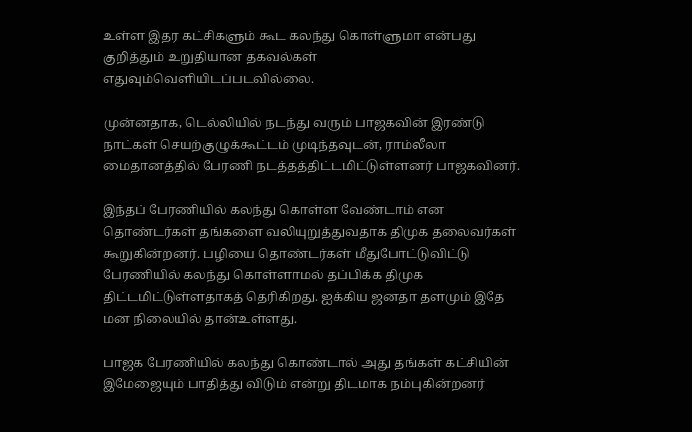உள்ள இதர கட்சிகளும் கூட கலந்து கொள்ளுமா என்பது குறித்தும் உறுதியான தகவல்கள் எதுவும்வெளியிடப்படவில்லை.

முன்னதாக, டெல்லியில் நடந்து வரும் பாஜகவின் இரண்டு நாட்கள் செயற்குழுக்கூட்டம் முடிந்தவுடன், ராம்லீலா மைதானத்தில் பேரணி நடத்தத்திட்டமிட்டுள்ளனர் பாஜகவினர்.

இந்தப் பேரணியில் கலந்து கொள்ள வேண்டாம் என தொண்டர்கள் தங்களை வலியுறுத்துவதாக திமுக தலைவர்கள் கூறுகின்றனர். பழியை தொண்டர்கள் மீதுபோட்டுவிட்டு பேரணியில் கலந்து கொள்ளாமல் தப்பிக்க திமுக திட்டமிட்டுள்ளதாகத் தெரிகிறது. ஐக்கிய ஜனதா தளமும் இதே மன நிலையில் தான்உள்ளது.

பாஜக பேரணியில் கலந்து கொண்டால் அது தங்கள் கட்சியின் இமேஜையும் பாதித்து விடும் என்று திடமாக நம்புகின்றனர்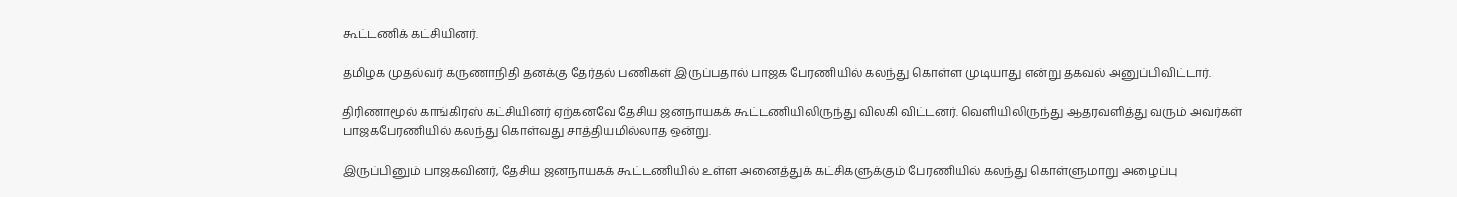கூட்டணிக் கட்சியினர்.

தமிழக முதல்வர் கருணாநிதி தனக்கு தேர்தல் பணிகள் இருப்பதால் பாஜக பேரணியில் கலந்து கொள்ள முடியாது என்று தகவல் அனுப்பிவிட்டார்.

திரிணாமூல் காங்கிரஸ் கட்சியினர் ஏற்கனவே தேசிய ஜனநாயகக் கூட்டணியிலிருந்து விலகி விட்டனர். வெளியிலிருந்து ஆதரவளித்து வரும் அவர்கள் பாஜகபேரணியில் கலந்து கொள்வது சாத்தியமில்லாத ஒன்று.

இருப்பினும் பாஜகவினர், தேசிய ஜனநாயகக் கூட்டணியில் உள்ள அனைத்துக் கட்சிகளுக்கும் பேரணியில் கலந்து கொள்ளுமாறு அழைப்பு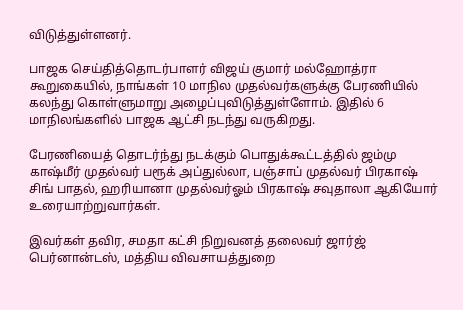விடுத்துள்ளனர்.

பாஜக செய்தித்தொடர்பாளர் விஜய் குமார் மல்ஹோத்ரா கூறுகையில், நாங்கள் 10 மாநில முதல்வர்களுக்கு பேரணியில் கலந்து கொள்ளுமாறு அழைப்புவிடுத்துள்ளோம். இதில் 6 மாநிலங்களில் பாஜக ஆட்சி நடந்து வருகிறது.

பேரணியைத் தொடர்ந்து நடக்கும் பொதுக்கூட்டத்தில் ஜம்மு காஷ்மீர் முதல்வர் பரூக் அப்துல்லா, பஞ்சாப் முதல்வர் பிரகாஷ் சிங் பாதல், ஹரியானா முதல்வர்ஓம் பிரகாஷ் சவுதாலா ஆகியோர் உரையாற்றுவார்கள்.

இவர்கள் தவிர, சமதா கட்சி நிறுவனத் தலைவர் ஜார்ஜ் பெர்னான்டஸ், மத்திய விவசாயத்துறை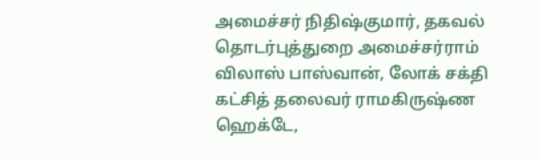அமைச்சர் நிதிஷ்குமார், தகவல் தொடர்புத்துறை அமைச்சர்ராம் விலாஸ் பாஸ்வான், லோக் சக்தி கட்சித் தலைவர் ராமகிருஷ்ண ஹெக்டே,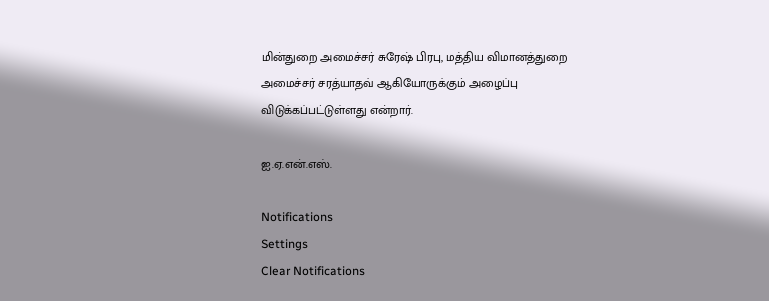மின்துறை அமைச்சர் சுரேஷ் பிரபு, மத்திய விமானத்துறை அமைச்சர் சரத்யாதவ் ஆகியோருக்கும் அழைப்பு விடுக்கப்பட்டுள்ளது என்றார்.

ஐ.ஏ.என்.எஸ்.

Notifications
Settings
Clear Notifications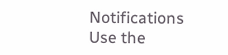Notifications
Use the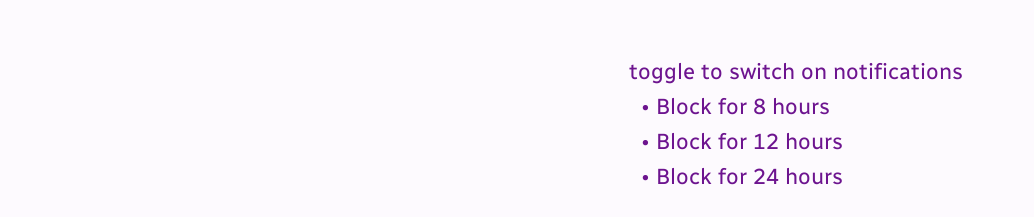toggle to switch on notifications
  • Block for 8 hours
  • Block for 12 hours
  • Block for 24 hours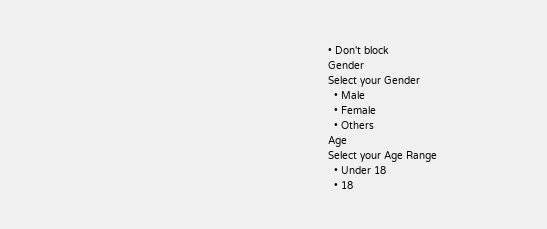• Don't block
Gender
Select your Gender
  • Male
  • Female
  • Others
Age
Select your Age Range
  • Under 18
  • 18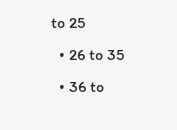to 25
  • 26 to 35
  • 36 to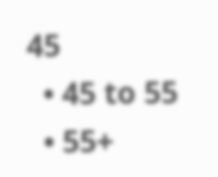45
  • 45 to 55
  • 55+